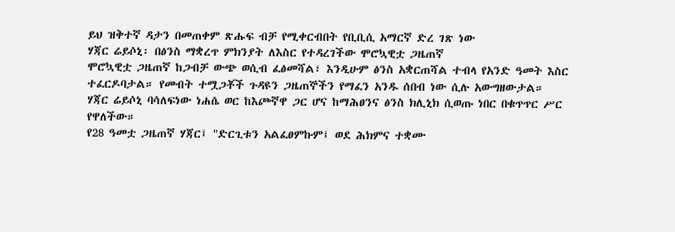ይህ ዝቅተኛ ዳታን በመጠቀም ጽሑፍ ብቻ የሚቀርብበት የቢቢሲ አማርኛ ድረ ገጽ ነው
ሃጃር ሬይሶኒ፡ በፅንስ ማቋረጥ ምክንያት ለእስር የተዳረገችው ሞሮኳዊቷ ጋዜጠኛ
ሞሮኳዊቷ ጋዜጠኛ ከጋብቻ ውጭ ወሲብ ፈፅመሻል፣ እንዲሁም ፅንስ አቋርጠሻል ተብላ የአንድ ዓመት እስር ተፈርዶባታል። የመብት ተሟጋቾች ጉዳዩን ጋዜጠኞችን የማፈን አንዱ ሰበብ ነው ሲሉ አውግዘውታል።
ሃጃር ሬይሶኒ ባሳለፍነው ነሐሴ ወር ከእጮኛዋ ጋር ሆና ከማሕፀንና ፅንስ ክሊኒክ ሲወጡ ነበር በቁጥጥር ሥር የዋለችው።
የ28 ዓመቷ ጋዜጠኛ ሃጃር፤ "ድርጊቱን አልፈፀምኩም፤ ወደ ሕክምና ተቋሙ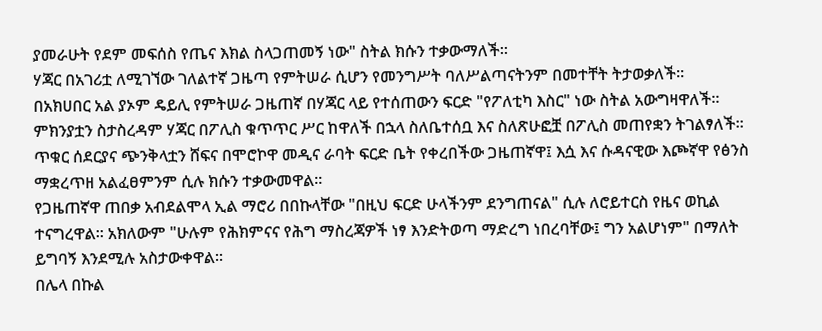ያመራሁት የደም መፍሰስ የጤና እክል ስላጋጠመኝ ነው" ስትል ክሱን ተቃውማለች።
ሃጃር በአገሪቷ ለሚገኘው ገለልተኛ ጋዜጣ የምትሠራ ሲሆን የመንግሥት ባለሥልጣናትንም በመተቸት ትታወቃለች።
በአክሀበር አል ያኦም ዴይሊ የምትሠራ ጋዜጠኛ በሃጃር ላይ የተሰጠውን ፍርድ "የፖለቲካ እስር" ነው ስትል አውግዛዋለች። ምክንያቷን ስታስረዳም ሃጃር በፖሊስ ቁጥጥር ሥር ከዋለች በኋላ ስለቤተሰቧ እና ስለጽሁፎቿ በፖሊስ መጠየቋን ትገልፃለች።
ጥቁር ሰደርያና ጭንቅላቷን ሸፍና በሞሮኮዋ መዲና ራባት ፍርድ ቤት የቀረበችው ጋዜጠኛዋ፤ እሷ እና ሱዳናዊው እጮኛዋ የፅንስ ማቋረጥዘ አልፈፀምንም ሲሉ ክሱን ተቃውመዋል።
የጋዜጠኛዋ ጠበቃ አብደልሞላ ኢል ማሮሪ በበኩላቸው "በዚህ ፍርድ ሁላችንም ደንግጠናል" ሲሉ ለሮይተርስ የዜና ወኪል ተናግረዋል። አክለውም "ሁሉም የሕክምናና የሕግ ማስረጃዎች ነፃ እንድትወጣ ማድረግ ነበረባቸው፤ ግን አልሆነም" በማለት ይግባኝ እንደሚሉ አስታውቀዋል።
በሌላ በኩል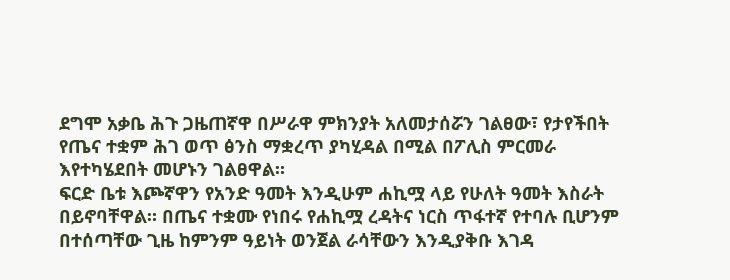ደግሞ አቃቤ ሕጉ ጋዜጠኛዋ በሥራዋ ምክንያት አለመታሰሯን ገልፀው፣ የታየችበት የጤና ተቋም ሕገ ወጥ ፅንስ ማቋረጥ ያካሂዳል በሚል በፖሊስ ምርመራ እየተካሄደበት መሆኑን ገልፀዋል።
ፍርድ ቤቱ እጮኛዋን የአንድ ዓመት እንዲሁም ሐኪሟ ላይ የሁለት ዓመት እስራት በይኖባቸዋል። በጤና ተቋሙ የነበሩ የሐኪሟ ረዳትና ነርስ ጥፋተኛ የተባሉ ቢሆንም በተሰጣቸው ጊዜ ከምንም ዓይነት ወንጀል ራሳቸውን እንዲያቅቡ እገዳ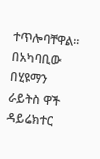ተጥሎባቸዋል።
በአካባቢው በሂዩማን ራይትስ ዋች ዳይሬክተር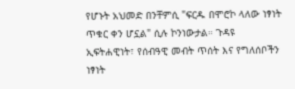የሆኑት አህመድ በንቸምሲ "ፍርዱ በሞሮኮ ላለው ነፃነት ጥቁር ቀን ሆኗል" ሲሉ ኮንነውታል። ጉዳዩ ኢፍትሐዊነት፣ የሰብዓዊ መብት ጥሰት እና የግለሰቦችን ነፃነት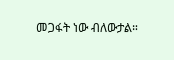መጋፋት ነው ብለውታል።